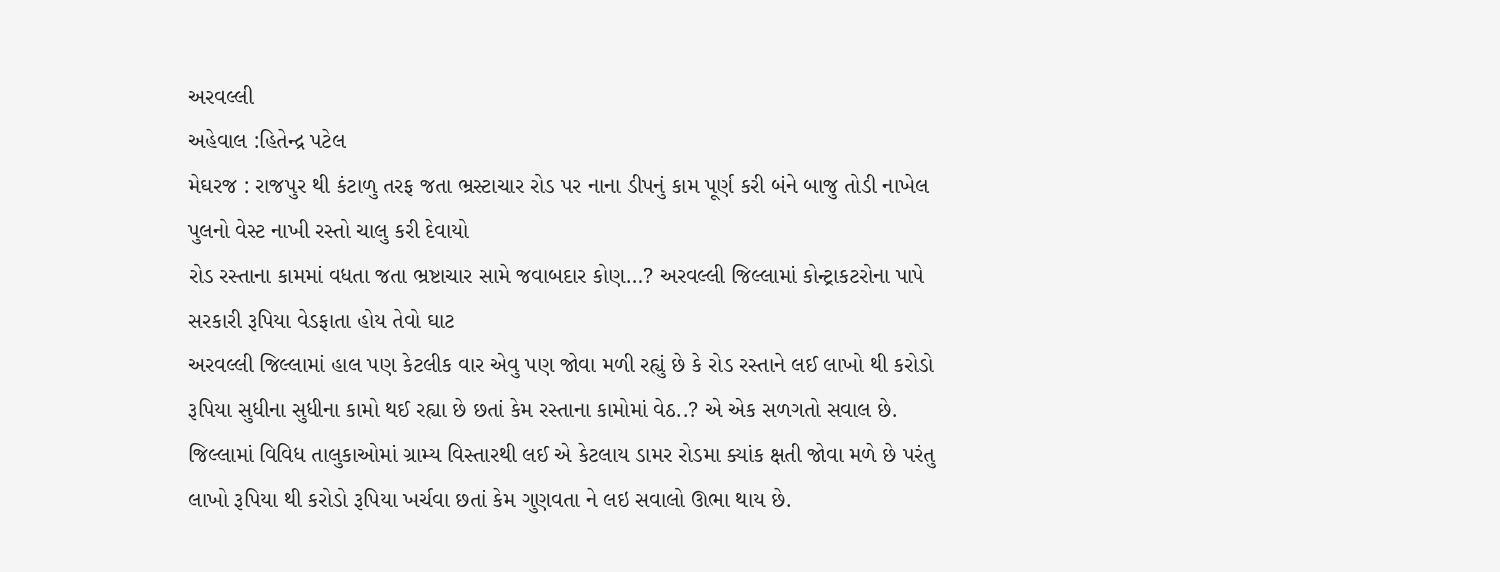અરવલ્લી
અહેવાલ :હિતેન્દ્ર પટેલ
મેઘરજ : રાજપુર થી કંટાળુ તરફ જતા ભ્રસ્ટાચાર રોડ પર નાના ડીપનું કામ પૂર્ણ કરી બંને બાજુ તોડી નાખેલ પુલનો વેસ્ટ નાખી રસ્તો ચાલુ કરી દેવાયો
રોડ રસ્તાના કામમાં વધતા જતા ભ્રષ્ટાચાર સામે જવાબદાર કોણ…? અરવલ્લી જિલ્લામાં કોન્ટ્રાકટરોના પાપે સરકારી રૂપિયા વેડફાતા હોય તેવો ઘાટ
અરવલ્લી જિલ્લામાં હાલ પણ કેટલીક વાર એવુ પણ જોવા મળી રહ્યું છે કે રોડ રસ્તાને લઈ લાખો થી કરોડો રૂપિયા સુધીના સુધીના કામો થઈ રહ્યા છે છતાં કેમ રસ્તાના કામોમાં વેઠ..? એ એક સળગતો સવાલ છે. જિલ્લામાં વિવિધ તાલુકાઓમાં ગ્રામ્ય વિસ્તારથી લઈ એ કેટલાય ડામર રોડમા ક્યાંક ક્ષતી જોવા મળે છે પરંતુ લાખો રૂપિયા થી કરોડો રૂપિયા ખર્ચવા છતાં કેમ ગુણવતા ને લઇ સવાલો ઊભા થાય છે.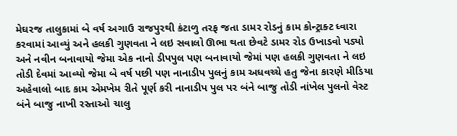મેઘરજ તાલુકામાં બે વર્ષ અગાઉ રાજપુરથી કંટાળુ તરફ જતા ડામર રોડનું કામ કોન્ટ્રાક્ટ ધ્વારા કરવામાં આવ્યું અને હલકી ગુણવતા ને લઇ સવાલો ઊભા થતા છેવટે ડામર રોડ ઉખાડવો પડ્યો અને નવીન બનાવાયો જેમા એક નાનો ડીપપુલ પણ બનાવાયો જેમાં પણ હલકી ગુણવતા ને લઇ તોડી દેવમાં આવ્યો જેમા બે વર્ષ પછી પણ નાનાડીપ પુલનું કામ અધવચ્ચે હતુ જેના કારણે મીડિયા અહેવાલો બાદ કામ એમખેમ રીતે પૂર્ણ કરી નાનાડીપ પુલ પર બંને બાજુ તોડી નાંખેલ પુલનો વેસ્ટ બંને બાજુ નાખી રસ્તાઓ ચાલુ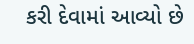કરી દેવામાં આવ્યો છે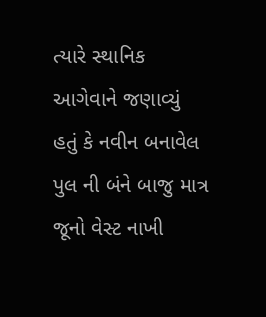ત્યારે સ્થાનિક આગેવાને જણાવ્યું હતું કે નવીન બનાવેલ પુલ ની બંને બાજુ માત્ર જૂનો વેસ્ટ નાખી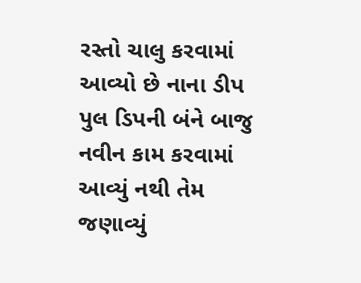રસ્તો ચાલુ કરવામાં આવ્યો છે નાના ડીપ પુલ ડિપની બંને બાજુ નવીન કામ કરવામાં આવ્યું નથી તેમ જણાવ્યું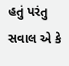હતું પરંતુ સવાલ એ કે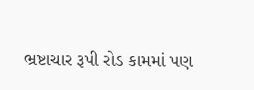ભ્રષ્ટાચાર રૂપી રોડ કામમાં પણ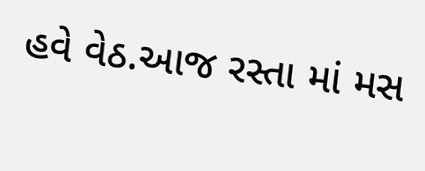હવે વેઠ.આજ રસ્તા માં મસ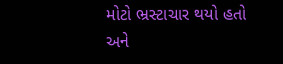મોટો ભ્રસ્ટાચાર થયો હતો અને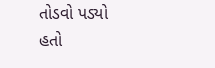તોડવો પડ્યો હતો